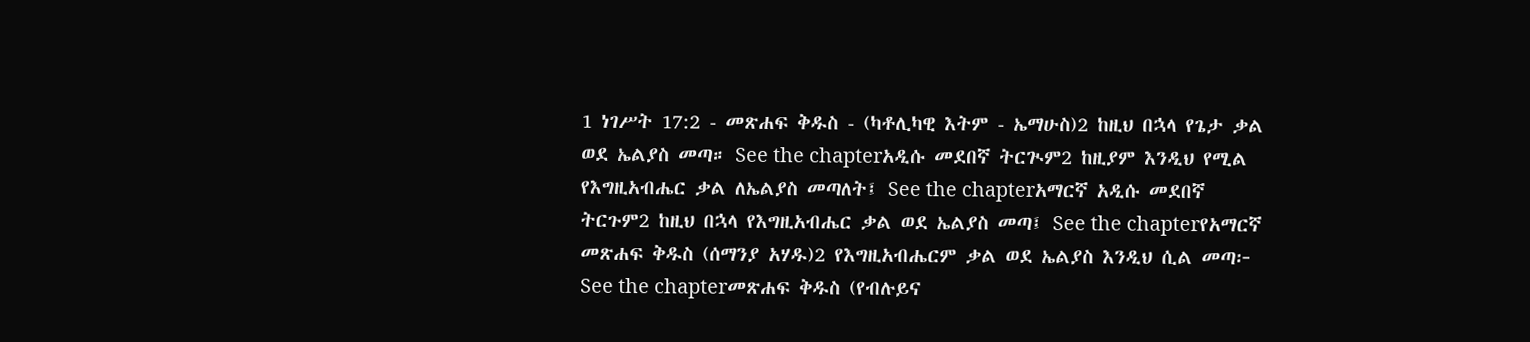1 ነገሥት 17:2 - መጽሐፍ ቅዱስ - (ካቶሊካዊ እትም - ኤማሁስ)2 ከዚህ በኋላ የጌታ ቃል ወደ ኤልያስ መጣ። See the chapterአዲሱ መደበኛ ትርጒም2 ከዚያም እንዲህ የሚል የእግዚአብሔር ቃል ለኤልያስ መጣለት፤ See the chapterአማርኛ አዲሱ መደበኛ ትርጉም2 ከዚህ በኋላ የእግዚአብሔር ቃል ወደ ኤልያስ መጣ፤ See the chapterየአማርኛ መጽሐፍ ቅዱስ (ሰማንያ አሃዱ)2 የእግዚአብሔርም ቃል ወደ ኤልያስ እንዲህ ሲል መጣ፦ See the chapterመጽሐፍ ቅዱስ (የብሉይና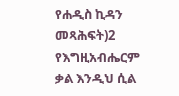የሐዲስ ኪዳን መጻሕፍት)2 የእግዚአብሔርም ቃል እንዲህ ሲል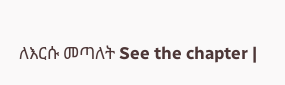ለእርሱ መጣለት See the chapter |